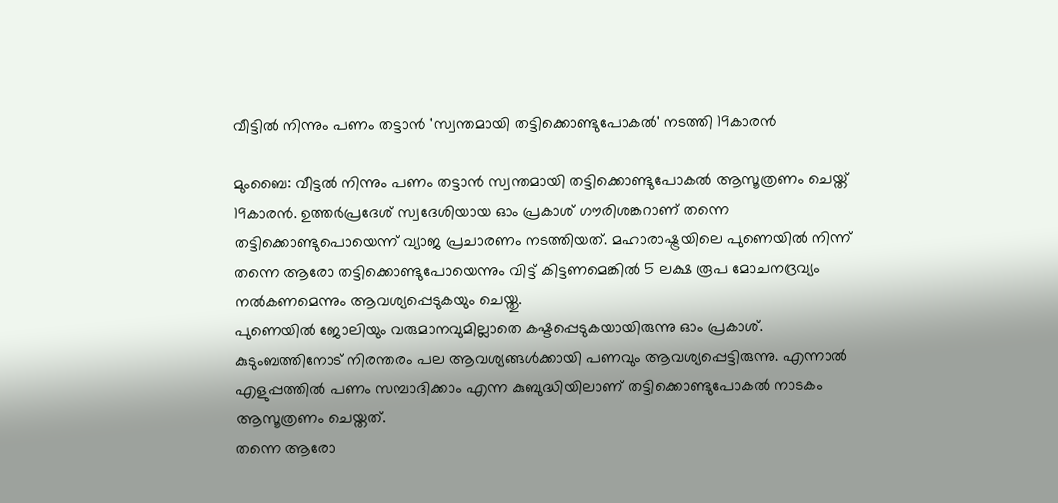വീട്ടിൽ നിന്നും പണം തട്ടാൻ 'സ്വന്തമായി തട്ടിക്കൊണ്ടുപോകൽ' നടത്തി 19കാരൻ

മുംബൈ: വീട്ടൽ നിന്നും പണം തട്ടാൻ സ്വന്തമായി തട്ടിക്കൊണ്ടുപോകൽ ആസൂത്രണം ചെയ്ത് 19കാരൻ. ഉത്തർപ്രദേശ് സ്വദേശിയായ ഓം പ്രകാശ് ഗൗരിശങ്കറാണ് തന്നെ തട്ടിക്കൊണ്ടുപൊയെന്ന് വ്യാജ പ്രചാരണം നടത്തിയത്. മഹാരാഷ്ട്രയിലെ പുണെയിൽ നിന്ന് തന്നെ ആരോ തട്ടിക്കൊണ്ടുപോയെന്നും വിട്ട് കിട്ടണമെങ്കിൽ 5 ലക്ഷ രൂപ മോചനദ്രവ്യം നൽകണമെന്നും ആവശ്യപ്പെടുകയും ചെയ്തു.
പുണെയിൽ ജോലിയും വരുമാനവുമില്ലാതെ കഷ്ടപ്പെടുകയായിരുന്നു ഓം പ്രകാശ്. കുടുംബത്തിനോട് നിരന്തരം പല ആവശ്യങ്ങൾക്കായി പണവും ആവശ്യപ്പെട്ടിരുന്നു. എന്നാൽ എളുപ്പത്തിൽ പണം സമ്പാദിക്കാം എന്ന കുബുദ്ധിയിലാണ് തട്ടിക്കൊണ്ടുപോകൽ നാടകം ആസൂത്രണം ചെയ്തത്.
തന്നെ ആരോ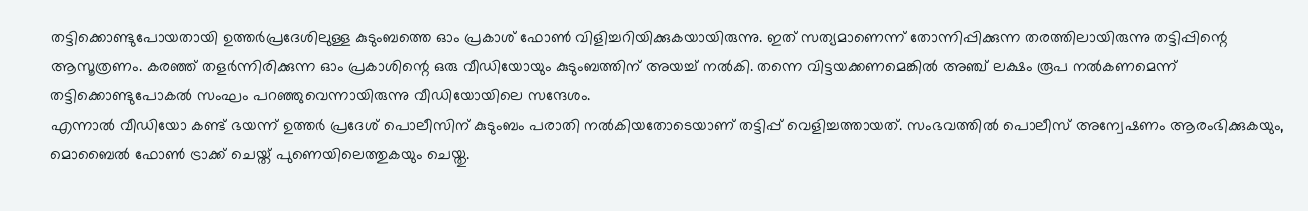തട്ടിക്കൊണ്ടുപോയതായി ഉത്തർപ്രദേശിലുള്ള കുടുംബത്തെ ഓം പ്രകാശ് ഫോൺ വിളിച്ചറിയിക്കുകയായിരുന്നു. ഇത് സത്യമാണെന്ന് തോന്നിപ്പിക്കുന്ന തരത്തിലായിരുന്നു തട്ടിപ്പിന്റെ ആസൂത്രണം. കരഞ്ഞ് തളർന്നിരിക്കുന്ന ഓം പ്രകാശിന്റെ ഒരു വീഡിയോയും കുടുംബത്തിന് അയച്ച് നൽകി. തന്നെ വിട്ടയക്കണമെങ്കിൽ അഞ്ച് ലക്ഷം രൂപ നൽകണമെന്ന് തട്ടിക്കൊണ്ടുപോകൽ സംഘം പറഞ്ഞുവെന്നായിരുന്നു വീഡിയോയിലെ സന്ദേശം.
എന്നാൽ വീഡിയോ കണ്ട് ഭയന്ന് ഉത്തർ പ്രദേശ് പൊലീസിന് കുടുംബം പരാതി നൽകിയതോടെയാണ് തട്ടിപ്പ് വെളിച്ചത്തായത്. സംഭവത്തിൽ പൊലീസ് അന്വേഷണം ആരംഭിക്കുകയും, മൊബൈൽ ഫോൺ ട്രാക്ക് ചെയ്ത് പുണെയിലെത്തുകയും ചെയ്തു.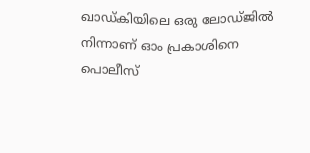ഖാഡ്കിയിലെ ഒരു ലോഡ്ജിൽ നിന്നാണ് ഓം പ്രകാശിനെ പൊലീസ്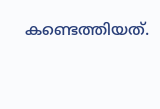കണ്ടെത്തിയത്.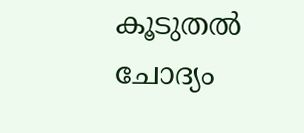കൂടുതൽ ചോദ്യം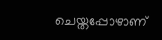ചെയ്തപ്പോഴാണ്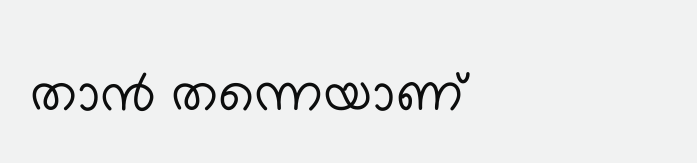താൻ തന്നെയാണ്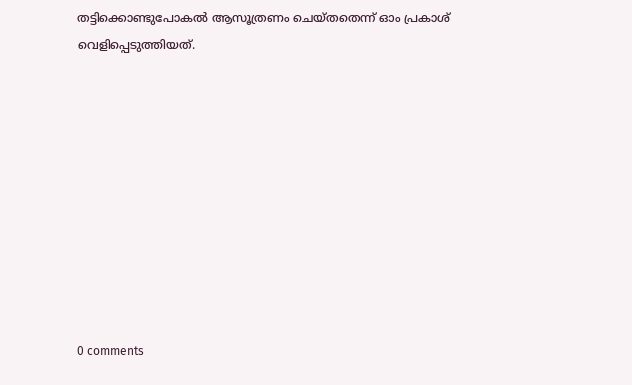തട്ടിക്കൊണ്ടുപോകൽ ആസൂത്രണം ചെയ്തതെന്ന് ഓം പ്രകാശ് വെളിപ്പെടുത്തിയത്.










0 comments